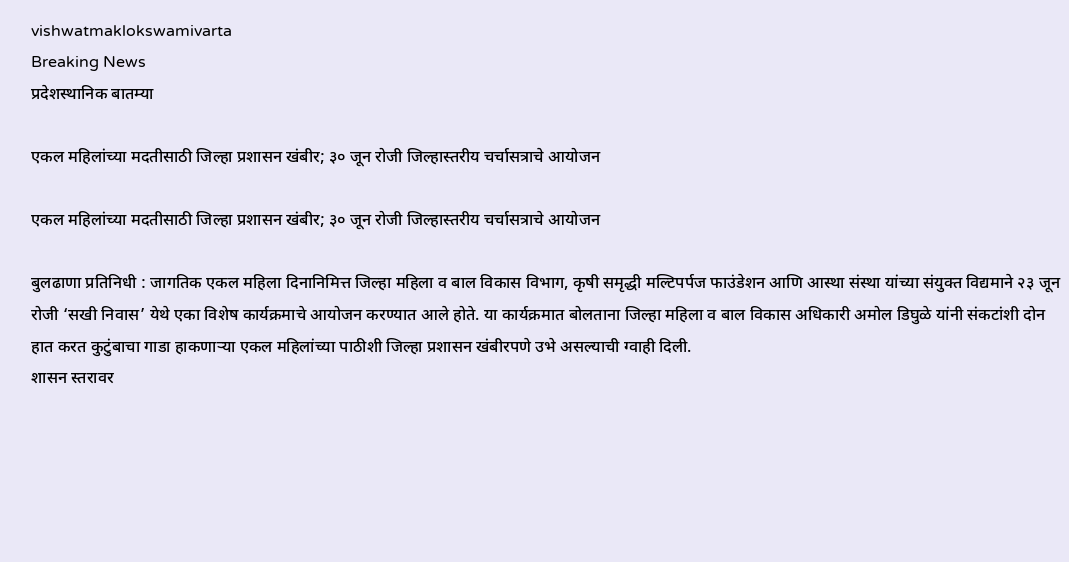vishwatmaklokswamivarta
Breaking News
प्रदेशस्थानिक बातम्या

एकल महिलांच्या मदतीसाठी जिल्हा प्रशासन खंबीर; ३० जून रोजी जिल्हास्तरीय चर्चासत्राचे आयोजन

एकल महिलांच्या मदतीसाठी जिल्हा प्रशासन खंबीर; ३० जून रोजी जिल्हास्तरीय चर्चासत्राचे आयोजन

बुलढाणा प्रतिनिधी : जागतिक एकल महिला दिनानिमित्त जिल्हा महिला व बाल विकास विभाग, कृषी समृद्धी मल्टिपर्पज फाउंडेशन आणि आस्था संस्था यांच्या संयुक्त विद्यमाने २३ जून रोजी ‘सखी निवास’ येथे एका विशेष कार्यक्रमाचे आयोजन करण्यात आले होते. या कार्यक्रमात बोलताना जिल्हा महिला व बाल विकास अधिकारी अमोल डिघुळे यांनी संकटांशी दोन हात करत कुटुंबाचा गाडा हाकणाऱ्या एकल महिलांच्या पाठीशी जिल्हा प्रशासन खंबीरपणे उभे असल्याची ग्वाही दिली.
शासन स्तरावर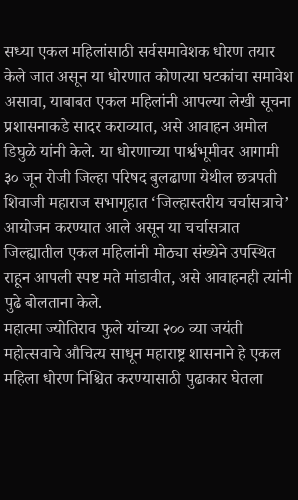सध्या एकल महिलांसाठी सर्वसमावेशक धोरण तयार केले जात असून या धोरणात कोणत्या घटकांचा समावेश असावा, याबाबत एकल महिलांनी आपल्या लेखी सूचना प्रशासनाकडे सादर कराव्यात, असे आवाहन अमोल डिघुळे यांनी केले. या धोरणाच्या पार्श्वभूमीवर आगामी ३० जून रोजी जिल्हा परिषद बुलढाणा येथील छत्रपती शिवाजी महाराज सभागृहात ‘जिल्हास्तरीय चर्चासत्राचे’ आयोजन करण्यात आले असून या चर्चासत्रात जिल्ह्यातील एकल महिलांनी मोठ्या संख्येने उपस्थित राहून आपली स्पष्ट मते मांडावीत, असे आवाहनही त्यांनी पुढे बोलताना केले.
महात्मा ज्योतिराव फुले यांच्या २०० व्या जयंती महोत्सवाचे औचित्य साधून महाराष्ट्र शासनाने हे एकल महिला धोरण निश्चित करण्यासाठी पुढाकार घेतला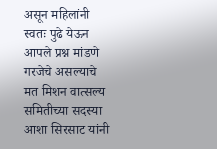असून महिलांनी स्वतः पुढे येऊन आपले प्रश्न मांडणे गरजेचे असल्याचे मत मिशन वात्सल्य समितीच्या सदस्या आशा सिरसाट यांनी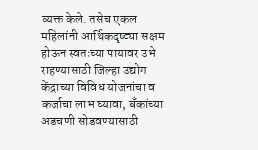व्यक्त केले. तसेच एकल महिलांनी आर्थिकदृष्ट्या सक्षम होऊन स्वतःच्या पायावर उभे राहण्यासाठी जिल्हा उद्योग केंद्राच्या विविध योजनांचा व कर्जाचा लाभ घ्यावा, बँकांच्या अडचणी सोडवण्यासाठी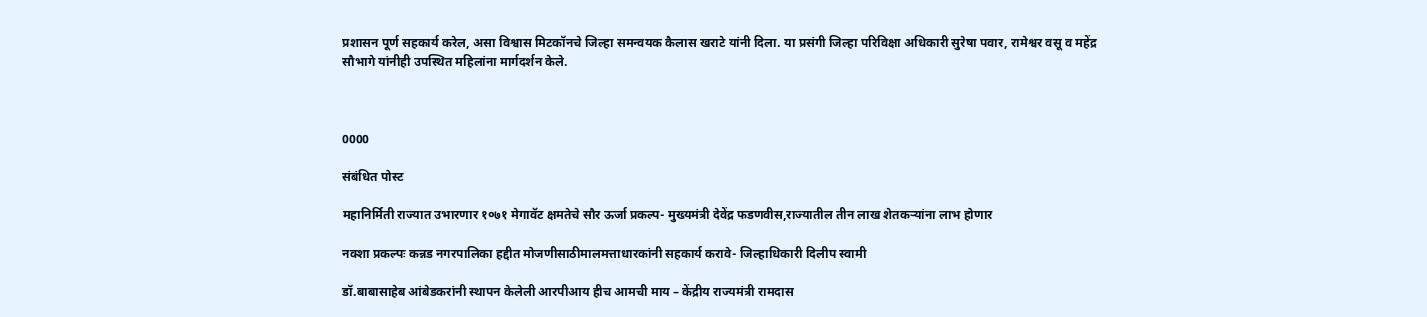प्रशासन पूर्ण सहकार्य करेल, असा विश्वास मिटकॉनचे जिल्हा समन्वयक कैलास खराटे यांनी दिला. या प्रसंगी जिल्हा परिविक्षा अधिकारी सुरेषा पवार, रामेश्वर वसू व महेंद्र सौभागे यांनीही उपस्थित महिलांना मार्गदर्शन केले.



0000

संबंधित पोस्ट

महानिर्मिती राज्यात उभारणार १०७१ मेगावॅट क्षमतेचे सौर ऊर्जा प्रकल्प- मुख्यमंत्री देवेंद्र फडणवीस,राज्यातील तीन लाख शेतकऱ्यांना लाभ होणार

नक्शा प्रकल्पः कन्नड नगरपालिका हद्दीत मोजणीसाठीमालमत्ताधारकांनी सहकार्य करावे- जिल्हाधिकारी दिलीप स्वामी

डॉ.बाबासाहेब आंबेडकरांनी स्थापन केलेली आरपीआय हीच आमची माय – केंद्रीय राज्यमंत्री रामदास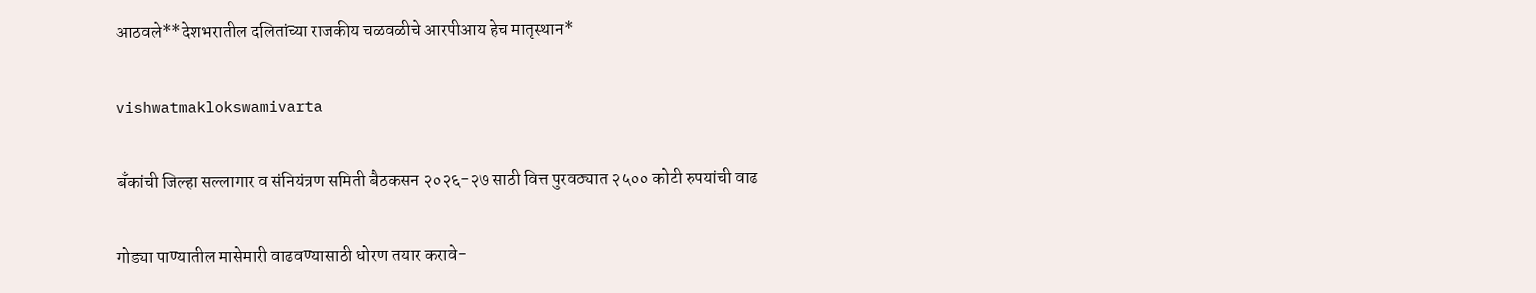आठवले**देशभरातील दलितांच्या राजकीय चळवळीचे आरपीआय हेच मातृस्थान*

vishwatmaklokswamivarta

बॅंकांची जिल्हा सल्लागार व संनियंत्रण समिती बैठकसन २०२६-२७ साठी वित्त पुरवठ्यात २५०० कोटी रुपयांची वाढ

गोड्या पाण्यातील मासेमारी वाढवण्यासाठी धोरण तयार करावे-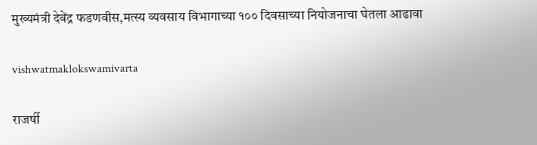मुख्यमंत्री देवेंद्र फडणवीस,मत्स्य व्यवसाय विभागाच्या १०० दिवसाच्या नियोजनाचा घेतला आढावा

vishwatmaklokswamivarta

राजर्षी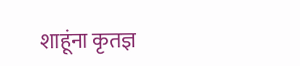शाहूंना कृतज्ञ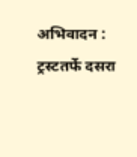अभिवादन : ट्रस्टतर्फे दसरा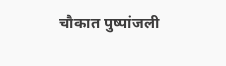चौकात पुष्पांजली